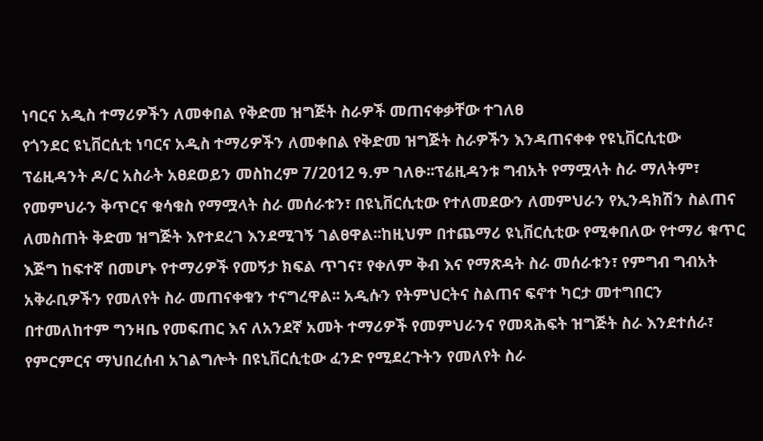ነባርና አዲስ ተማሪዎችን ለመቀበል የቅድመ ዝግጅት ስራዎች መጠናቀቃቸው ተገለፀ
የጎንደር ዩኒቨርሲቲ ነባርና አዲስ ተማሪዎችን ለመቀበል የቅድመ ዝግጅት ስራዎችን እንዳጠናቀቀ የዩኒቨርሲቲው ፕሬዚዳንት ዶ/ር አስራት አፀደወይን መስከረም 7/2012 ዓ.ም ገለፁ፡፡ፕሬዚዳንቱ ግብአት የማሟላት ስራ ማለትም፣ የመምህራን ቅጥርና ቁሳቁስ የማሟላት ስራ መሰራቱን፣ በዩኒቨርሲቲው የተለመደውን ለመምህራን የኢንዳክሽን ስልጠና ለመስጠት ቅድመ ዝግጅት እየተደረገ እንደሚገኝ ገልፀዋል፡፡ከዚህም በተጨማሪ ዩኒቨርሲቲው የሚቀበለው የተማሪ ቁጥር እጅግ ከፍተኛ በመሆኑ የተማሪዎች የመኝታ ክፍል ጥገና፣ የቀለም ቅብ እና የማጽዳት ስራ መሰራቱን፣ የምግብ ግብአት አቅራቢዎችን የመለየት ስራ መጠናቀቁን ተናግረዋል፡፡ አዲሱን የትምህርትና ስልጠና ፍኖተ ካርታ መተግበርን በተመለከተም ግንዛቤ የመፍጠር እና ለአንደኛ አመት ተማሪዎች የመምህራንና የመጻሕፍት ዝግጅት ስራ እንደተሰራ፣ የምርምርና ማህበረሰብ አገልግሎት በዩኒቨርሲቲው ፈንድ የሚደረጉትን የመለየት ስራ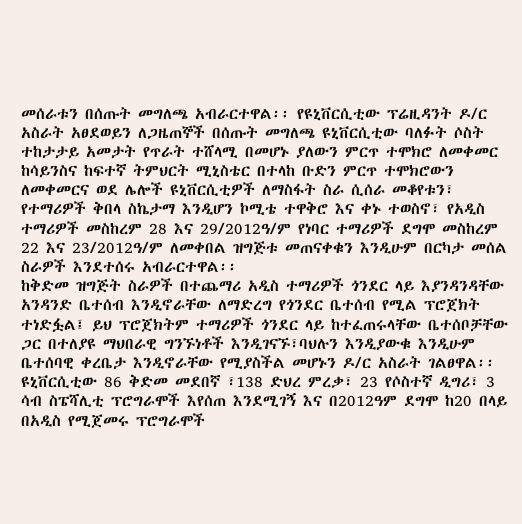መሰራቱን በሰጡት መግለጫ አብራርተዋል፡፡ የዩኒቨርሲቲው ፕሬዚዳንት ዶ/ር አስራት አፀደወይን ለጋዜጠኞች በሰጡት መግለጫ ዩኒቨርሲቲው ባለፉት ሶስት ተከታታይ አመታት የጥራት ተሸላሚ በመሆኑ ያለውን ምርጥ ተሞክሮ ለመቀመር ከሳይንስና ከፍተኛ ትምህርት ሚኒስቴር በተላከ ቡድን ምርጥ ተሞክሮውን ለመቀመርና ወደ ሌሎች ዩኒቨርሲቲዎች ለማስፋት ስራ ሲሰራ መቆየቱን፣ የተማሪዎች ቅበላ ስኬታማ እንዲሆን ኮሚቴ ተዋቅሮ እና ቀኑ ተወስኖ፣ የአዲስ ተማሪዎች መስከረም 28 እና 29/2012ዓ/ም የነባር ተማሪዎች ደግሞ መስከረም 22 እና 23/2012ዓ/ም ለመቀበል ዝግጅቱ መጠናቀቁን እንዲሁም በርካታ መሰል ስራዎች እንደተሰሩ አብራርተዋል፡፡
ከቅድመ ዝግጅት ስራዎች በተጨማሪ አዲስ ተማሪዎች ጎንደር ላይ እያንዳንዳቸው አንዳንድ ቤተሰብ እንዲኖራቸው ለማድረግ የጎንደር ቤተሰብ የሚል ፕሮጀክት ተነድፏል፤ ይህ ፕሮጀክትም ተማሪዎች ጎንደር ላይ ከተፈጠሩላቸው ቤተሰቦቻቸው ጋር በተለያዩ ማህበራዊ ግንኙነቶች እንዲገናኙ፣ባህሉን እንዲያውቁ እንዲሁም ቤተሰባዊ ቀረቤታ እንዲኖራቸው የሚያስችል መሆኑን ዶ/ር አስራት ገልፀዋል፡፡
ዩኒቨርሲቲው 86 ቅድመ መደበኛ ፣138 ድህረ ምረቃ፣ 23 የሶስተኛ ዲግሪ፣ 3 ሳብ ስፔሻሊቲ ፕሮግራሞች እየሰጠ እንደሚገኝ እና በ2012ዓም ደግሞ ከ20 በላይ በአዲስ የሚጀመሩ ፕሮግራሞች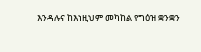እንዳሉና ከእነዚህም መካከል የግዕዝ ቋንቋን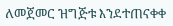ለመጀመር ዝግጅቱ እንደተጠናቀቀ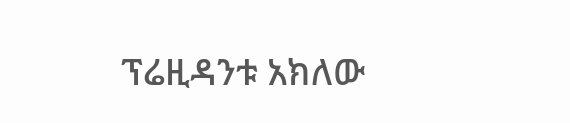ፕሬዚዳንቱ አክለው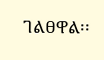ገልፀዋል፡፡